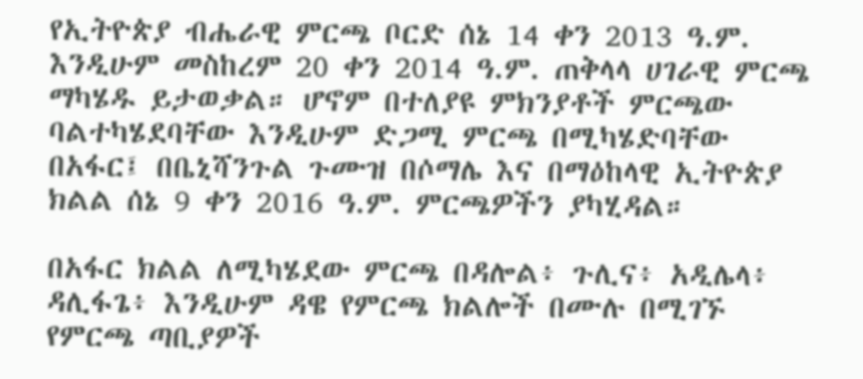የኢትዮጵያ ብሔራዊ ምርጫ ቦርድ ሰኔ 14 ቀን 2013 ዓ.ም. እንዲሁም መስከረም 20 ቀን 2014 ዓ.ም. ጠቅላላ ሀገራዊ ምርጫ ማካሄዱ ይታወቃል። ሆኖም በተለያዩ ምክንያቶች ምርጫው ባልተካሄደባቸው እንዲሁም ድጋሚ ምርጫ በሚካሄድባቸው በአፋር፤ በቤኒሻንጉል ጉሙዝ በሶማሌ እና በማዕከላዊ ኢትዮጵያ ክልል ሰኔ 9 ቀን 2016 ዓ.ም. ምርጫዎችን ያካሂዳል።

በአፋር ክልል ለሚካሄደው ምርጫ በዳሎል፥ ጉሊና፥ አዲሌላ፥ ዳሊፋጌ፥ እንዲሁም ዳዌ የምርጫ ክልሎች በሙሉ በሚገኙ የምርጫ ጣቢያዎች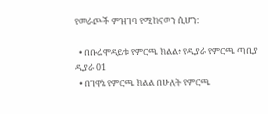የመራጮች ምዝገባ የሚከናወን ሲሆን:

  • በቡሬሞዳይቱ የምርጫ ክልል፥ የዲያራ የምርጫ ጣቢያ ዲያራ 01
  • በገዋኔ የምርጫ ክልል በሁለት የምርጫ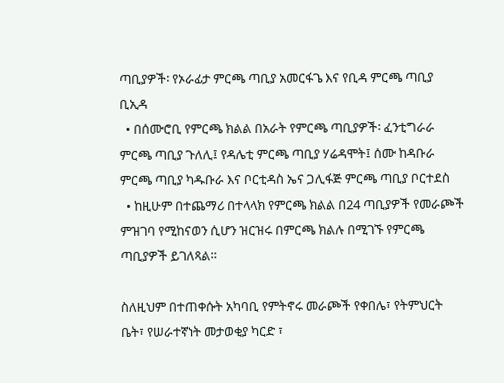ጣቢያዎች፡ የኦራፊታ ምርጫ ጣቢያ አመርፋጌ እና የቢዳ ምርጫ ጣቢያ ቢኢዳ
  • በሰሙሮቢ የምርጫ ክልል በአራት የምርጫ ጣቢያዎች፡ ፈንቲግራራ ምርጫ ጣቢያ ጉለሊ፤ የዳሌቲ ምርጫ ጣቢያ ሃሬዳሞት፤ ሰሙ ከዳቡራ ምርጫ ጣቢያ ካዱቡራ እና ቦርቲዳስ ኤና ጋሊፋጅ ምርጫ ጣቢያ ቦርተደስ
  • ከዚሁም በተጨማሪ በተላላክ የምርጫ ክልል በ24 ጣቢያዎች የመራጮች ምዝገባ የሚከናወን ሲሆን ዝርዝሩ በምርጫ ክልሉ በሚገኙ የምርጫ ጣቢያዎች ይገለጻል።

ስለዚህም በተጠቀሱት አካባቢ የምትኖሩ መራጮች የቀበሌ፣ የትምህርት ቤት፣ የሠራተኛነት መታወቂያ ካርድ ፣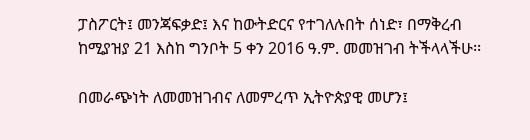ፓስፖርት፤ መንጃፍቃድ፤ እና ከውትድርና የተገለሉበት ሰነድ፣ በማቅረብ ከሚያዝያ 21 እስከ ግንቦት 5 ቀን 2016 ዓ.ም. መመዝገብ ትችላላችሁ፡፡

በመራጭነት ለመመዝገብና ለመምረጥ ኢትዮጵያዊ መሆን፤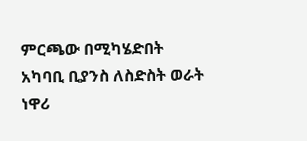ምርጫው በሚካሄድበት አካባቢ ቢያንስ ለስድስት ወራት ነዋሪ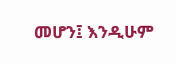መሆን፤ እንዲሁም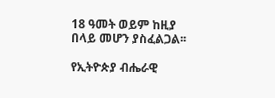18 ዓመት ወይም ከዚያ በላይ መሆን ያስፈልጋል፡፡

የኢትዮጵያ ብሔራዊ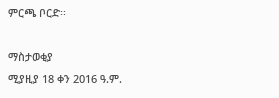ምርጫ ቦርድ፡፡

ማስታወቂያ
ሚያዚያ 18 ቀን 2016 ዓ.ም.